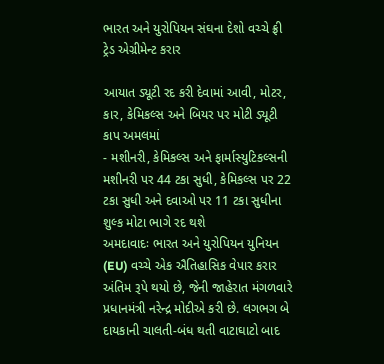ભારત અને યુરોપિયન સંઘના દેશો વચ્ચે ફ્રી ટ્રેડ એગ્રીમેન્ટ કરાર

આયાત ડ્યૂટી રદ કરી દેવામાં આવી, મોટર, કાર, કેમિકલ્સ અને બિયર પર મોટી ડ્યૂટી કાપ અમલમાં
- મશીનરી, કેમિકલ્સ અને ફાર્માસ્યુટિકલ્સની મશીનરી પર 44 ટકા સુધી, કેમિકલ્સ પર 22 ટકા સુધી અને દવાઓ પર 11 ટકા સુધીના શુલ્ક મોટા ભાગે રદ થશે
અમદાવાદઃ ભારત અને યુરોપિયન યુનિયન (EU) વચ્ચે એક ઐતિહાસિક વેપાર કરાર અંતિમ રૂપે થયો છે, જેની જાહેરાત મંગળવારે પ્રધાનમંત્રી નરેન્દ્ર મોદીએ કરી છે. લગભગ બે દાયકાની ચાલતી-બંધ થતી વાટાઘાટો બાદ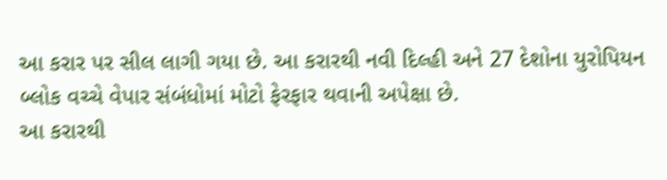આ કરાર પર સીલ લાગી ગયા છે. આ કરારથી નવી દિલ્હી અને 27 દેશોના યુરોપિયન બ્લોક વચ્ચે વેપાર સંબંધોમાં મોટો ફેરફાર થવાની અપેક્ષા છે.
આ કરારથી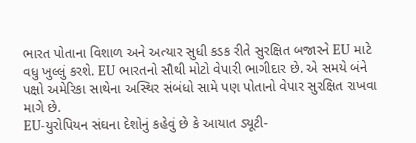ભારત પોતાના વિશાળ અને અત્યાર સુધી કડક રીતે સુરક્ષિત બજારને EU માટે વધુ ખુલ્લું કરશે. EU ભારતનો સૌથી મોટો વેપારી ભાગીદાર છે. એ સમયે બંને પક્ષો અમેરિકા સાથેના અસ્થિર સંબંધો સામે પણ પોતાનો વેપાર સુરક્ષિત રાખવા માગે છે.
EU-યુરોપિયન સંઘના દેશોનું કહેવું છે કે આયાત ડ્યૂટી-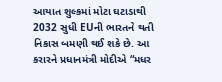આયાત શુલ્કમાં મોટા ઘટાડાથી 2032 સુધી EUની ભારતને થતી નિકાસ બમણી થઈ શકે છે. આ કરારને પ્રધાનમંત્રી મોદીએ “મધર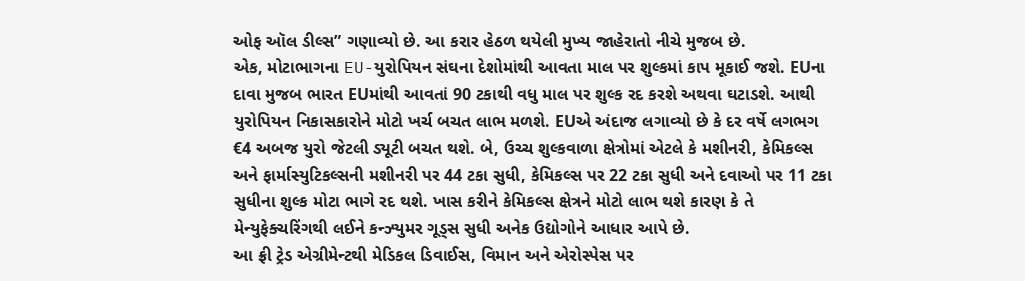ઓફ ઑલ ડીલ્સ” ગણાવ્યો છે. આ કરાર હેઠળ થયેલી મુખ્ય જાહેરાતો નીચે મુજબ છે.
એક, મોટાભાગના EU-યુરોપિયન સંઘના દેશોમાંથી આવતા માલ પર શુલ્કમાં કાપ મૂકાઈ જશે. EUના દાવા મુજબ ભારત EUમાંથી આવતાં 90 ટકાથી વધુ માલ પર શુલ્ક રદ કરશે અથવા ઘટાડશે. આથી યુરોપિયન નિકાસકારોને મોટો ખર્ચ બચત લાભ મળશે. EUએ અંદાજ લગાવ્યો છે કે દર વર્ષે લગભગ €4 અબજ યુરો જેટલી ડ્યૂટી બચત થશે. બે, ઉચ્ચ શુલ્કવાળા ક્ષેત્રોમાં એટલે કે મશીનરી, કેમિકલ્સ અને ફાર્માસ્યુટિકલ્સની મશીનરી પર 44 ટકા સુધી, કેમિકલ્સ પર 22 ટકા સુધી અને દવાઓ પર 11 ટકા સુધીના શુલ્ક મોટા ભાગે રદ થશે. ખાસ કરીને કેમિકલ્સ ક્ષેત્રને મોટો લાભ થશે કારણ કે તે મેન્યુફેક્ચરિંગથી લઈને કન્ઝ્યુમર ગૂડ્સ સુધી અનેક ઉદ્યોગોને આધાર આપે છે.
આ ફ્રી ટ્રેડ એગ્રીમેન્ટથી મેડિકલ ડિવાઈસ, વિમાન અને એરોસ્પેસ પર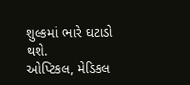શુલ્કમાં ભારે ઘટાડો થશે.
ઓપ્ટિકલ, મેડિકલ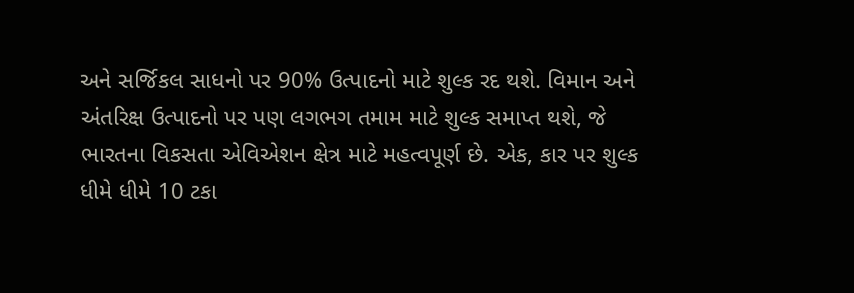અને સર્જિકલ સાધનો પર 90% ઉત્પાદનો માટે શુલ્ક રદ થશે. વિમાન અને અંતરિક્ષ ઉત્પાદનો પર પણ લગભગ તમામ માટે શુલ્ક સમાપ્ત થશે, જે ભારતના વિકસતા એવિએશન ક્ષેત્ર માટે મહત્વપૂર્ણ છે. એક, કાર પર શુલ્ક ધીમે ધીમે 10 ટકા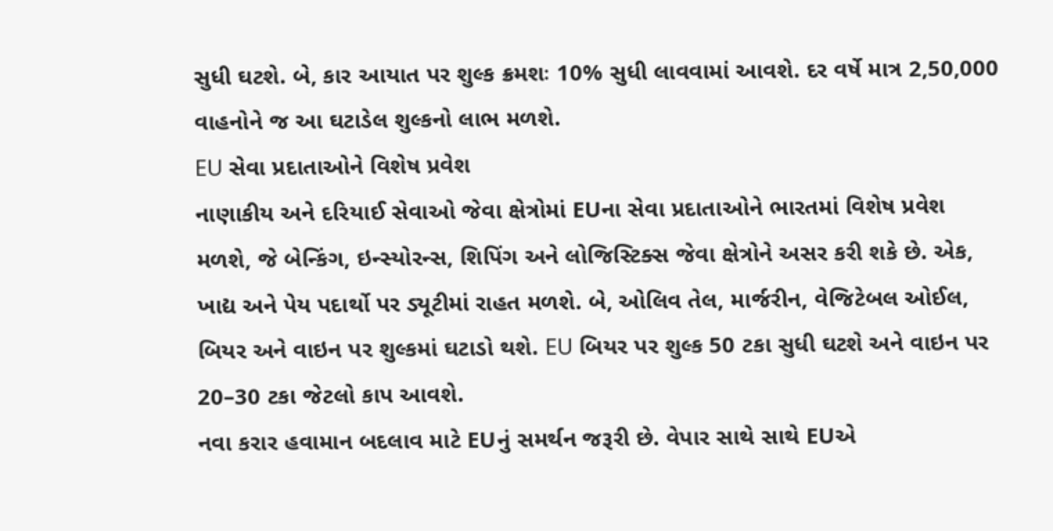સુધી ઘટશે. બે, કાર આયાત પર શુલ્ક ક્રમશઃ 10% સુધી લાવવામાં આવશે. દર વર્ષે માત્ર 2,50,000 વાહનોને જ આ ઘટાડેલ શુલ્કનો લાભ મળશે.
EU સેવા પ્રદાતાઓને વિશેષ પ્રવેશ
નાણાકીય અને દરિયાઈ સેવાઓ જેવા ક્ષેત્રોમાં EUના સેવા પ્રદાતાઓને ભારતમાં વિશેષ પ્રવેશ મળશે, જે બેન્કિંગ, ઇન્સ્યોરન્સ, શિપિંગ અને લોજિસ્ટિક્સ જેવા ક્ષેત્રોને અસર કરી શકે છે. એક, ખાદ્ય અને પેય પદાર્થો પર ડ્યૂટીમાં રાહત મળશે. બે, ઓલિવ તેલ, માર્જરીન, વેજિટેબલ ઓઈલ, બિયર અને વાઇન પર શુલ્કમાં ઘટાડો થશે. EU બિયર પર શુલ્ક 50 ટકા સુધી ઘટશે અને વાઇન પર 20–30 ટકા જેટલો કાપ આવશે.
નવા કરાર હવામાન બદલાવ માટે EUનું સમર્થન જરૂરી છે. વેપાર સાથે સાથે EUએ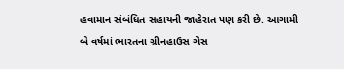હવામાન સંબંધિત સહાયની જાહેરાત પણ કરી છે. આગામી બે વર્ષમાં ભારતના ગ્રીનહાઉસ ગેસ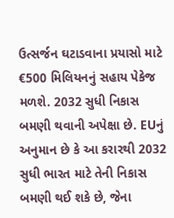ઉત્સર્જન ઘટાડવાના પ્રયાસો માટે €500 મિલિયનનું સહાય પેકેજ મળશે. 2032 સુધી નિકાસ બમણી થવાની અપેક્ષા છે. EUનું અનુમાન છે કે આ કરારથી 2032 સુધી ભારત માટે તેની નિકાસ બમણી થઈ શકે છે, જેના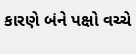કારણે બંને પક્ષો વચ્ચે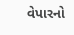વેપારનો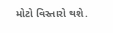મોટો વિસ્તારો થશે.